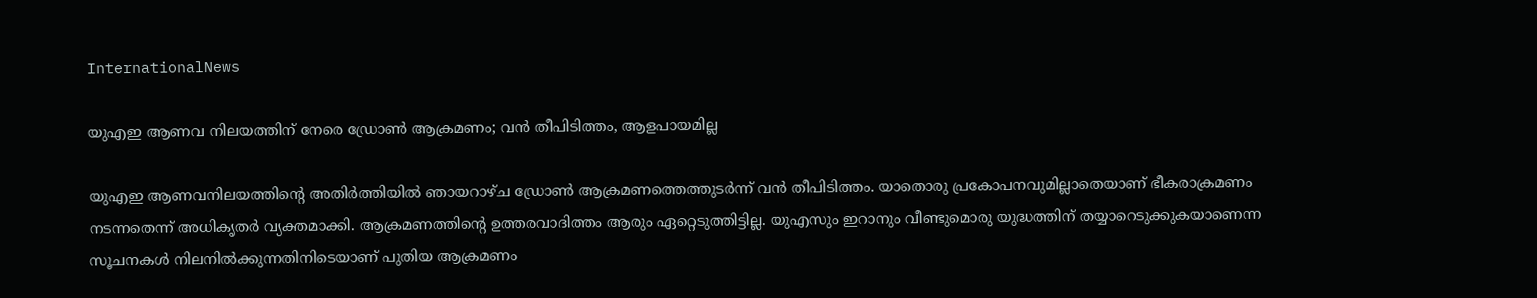InternationalNews

യുഎഇ ആണവ നിലയത്തിന് നേരെ ഡ്രോണ്‍ ആക്രമണം; വന്‍ തീപിടിത്തം, ആളപായമില്ല

യുഎഇ ആണവനിലയത്തിന്റെ അതിര്‍ത്തിയില്‍ ഞായറാഴ്ച ഡ്രോണ്‍ ആക്രമണത്തെത്തുടര്‍ന്ന് വന്‍ തീപിടിത്തം. യാതൊരു പ്രകോപനവുമില്ലാതെയാണ് ഭീകരാക്രമണം നടന്നതെന്ന് അധികൃതര്‍ വ്യക്തമാക്കി. ആക്രമണത്തിന്റെ ഉത്തരവാദിത്തം ആരും ഏറ്റെടുത്തിട്ടില്ല. യുഎസും ഇറാനും വീണ്ടുമൊരു യുദ്ധത്തിന് തയ്യാറെടുക്കുകയാണെന്ന സൂചനകള്‍ നിലനില്‍ക്കുന്നതിനിടെയാണ് പുതിയ ആക്രമണം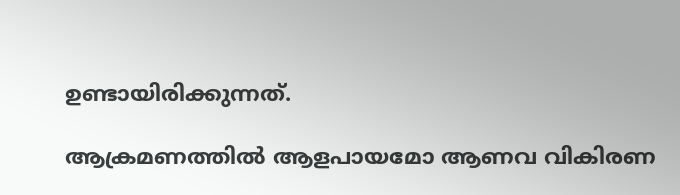ഉണ്ടായിരിക്കുന്നത്.

ആക്രമണത്തില്‍ ആളപായമോ ആണവ വികിരണ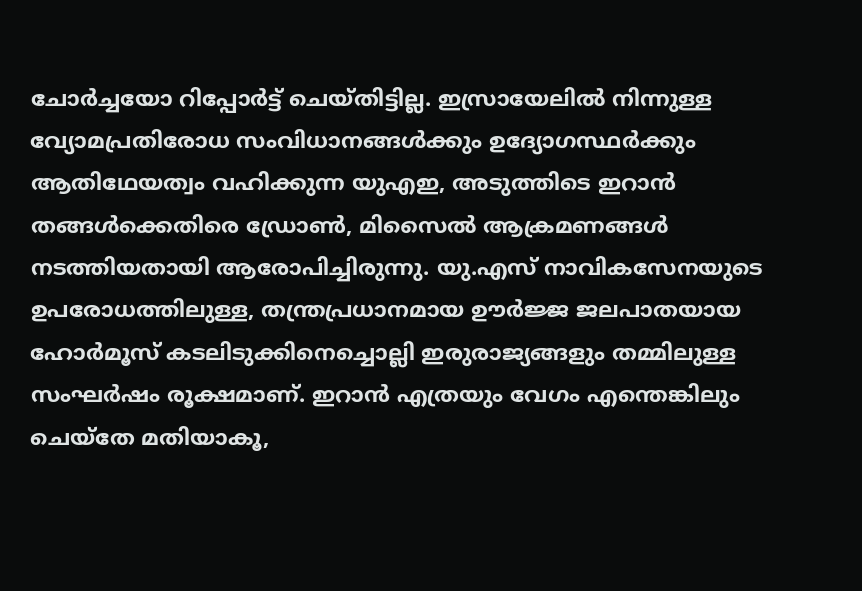ചോര്‍ച്ചയോ റിപ്പോര്‍ട്ട് ചെയ്തിട്ടില്ല. ഇസ്രായേലില്‍ നിന്നുള്ള വ്യോമപ്രതിരോധ സംവിധാനങ്ങള്‍ക്കും ഉദ്യോഗസ്ഥര്‍ക്കും ആതിഥേയത്വം വഹിക്കുന്ന യുഎഇ, അടുത്തിടെ ഇറാന്‍ തങ്ങള്‍ക്കെതിരെ ഡ്രോണ്‍, മിസൈല്‍ ആക്രമണങ്ങള്‍ നടത്തിയതായി ആരോപിച്ചിരുന്നു. യു.എസ് നാവികസേനയുടെ ഉപരോധത്തിലുള്ള, തന്ത്രപ്രധാനമായ ഊര്‍ജ്ജ ജലപാതയായ ഹോര്‍മൂസ് കടലിടുക്കിനെച്ചൊല്ലി ഇരുരാജ്യങ്ങളും തമ്മിലുള്ള സംഘര്‍ഷം രൂക്ഷമാണ്. ഇറാന്‍ എത്രയും വേഗം എന്തെങ്കിലും ചെയ്‌തേ മതിയാകൂ,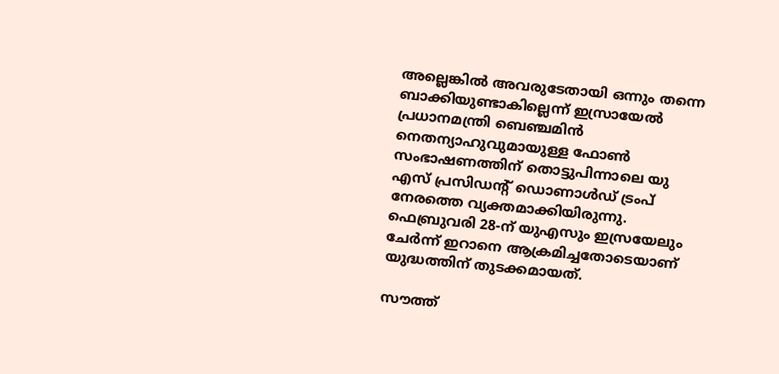അല്ലെങ്കില്‍ അവരുടേതായി ഒന്നും തന്നെ ബാക്കിയുണ്ടാകില്ലെന്ന് ഇസ്രായേല്‍ പ്രധാനമന്ത്രി ബെഞ്ചമിന്‍ നെതന്യാഹുവുമായുള്ള ഫോണ്‍ സംഭാഷണത്തിന് തൊട്ടുപിന്നാലെ യു എസ് പ്രസിഡന്റ് ഡൊണാള്‍ഡ് ട്രംപ് നേരത്തെ വ്യക്തമാക്കിയിരുന്നു. ഫെബ്രുവരി 28-ന് യുഎസും ഇസ്രയേലും ചേര്‍ന്ന് ഇറാനെ ആക്രമിച്ചതോടെയാണ് യുദ്ധത്തിന് തുടക്കമായത്.

സൗത്ത്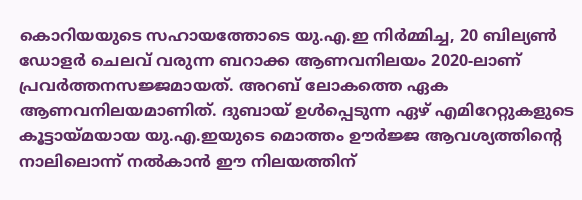കൊറിയയുടെ സഹായത്തോടെ യു.എ.ഇ നിര്‍മ്മിച്ച, 20 ബില്യണ്‍ ഡോളര്‍ ചെലവ് വരുന്ന ബറാക്ക ആണവനിലയം 2020-ലാണ് പ്രവര്‍ത്തനസജ്ജമായത്. അറബ് ലോകത്തെ ഏക ആണവനിലയമാണിത്. ദുബായ് ഉള്‍പ്പെടുന്ന ഏഴ് എമിറേറ്റുകളുടെ കൂട്ടായ്മയായ യു.എ.ഇയുടെ മൊത്തം ഊര്‍ജ്ജ ആവശ്യത്തിന്റെ നാലിലൊന്ന് നല്‍കാന്‍ ഈ നിലയത്തിന്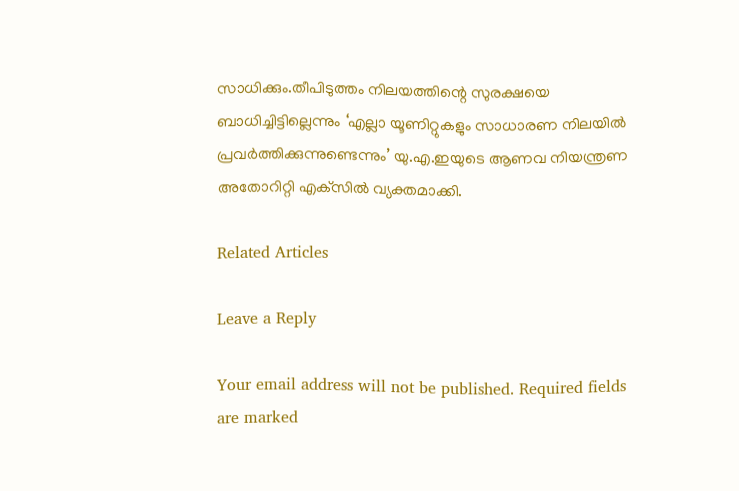സാധിക്കും.തീപിടുത്തം നിലയത്തിന്റെ സുരക്ഷയെ ബാധിച്ചിട്ടില്ലെന്നും ‘എല്ലാ യൂണിറ്റുകളും സാധാരണ നിലയില്‍ പ്രവര്‍ത്തിക്കുന്നുണ്ടെന്നും’ യു.എ.ഇയുടെ ആണവ നിയന്ത്രണ അതോറിറ്റി എക്‌സില്‍ വ്യക്തമാക്കി.

Related Articles

Leave a Reply

Your email address will not be published. Required fields are marked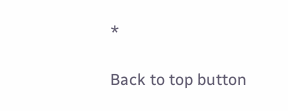*

Back to top button